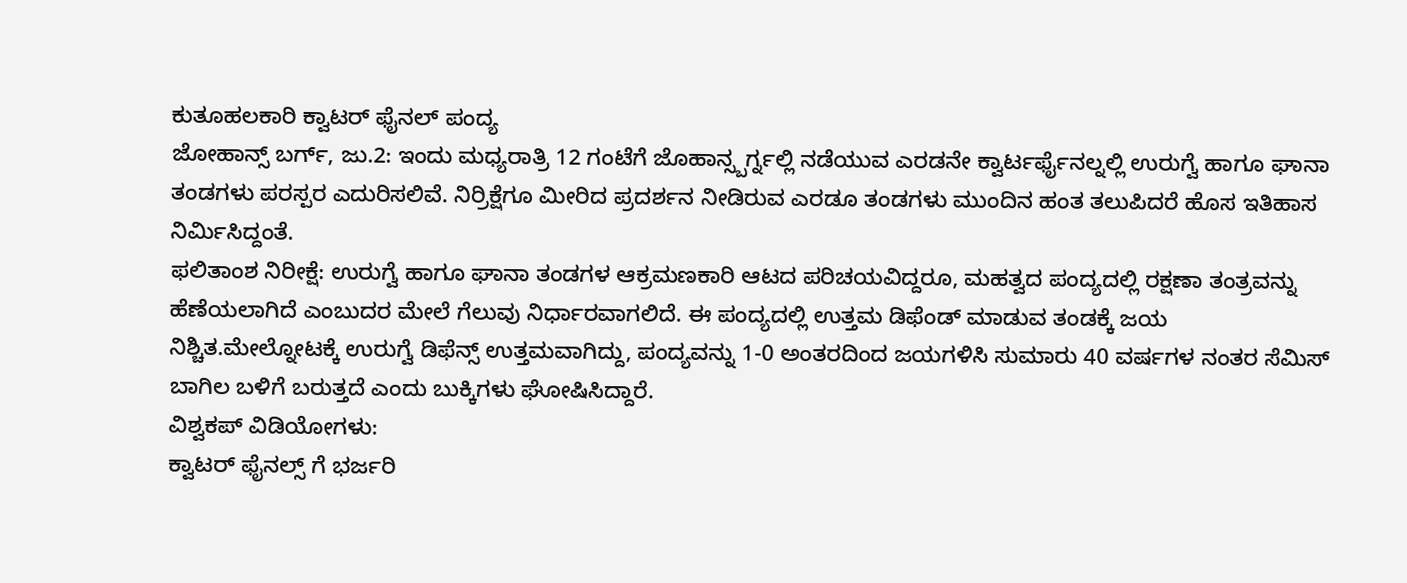ಕುತೂಹಲಕಾರಿ ಕ್ವಾಟರ್ ಫೈನಲ್ ಪಂದ್ಯ
ಜೋಹಾನ್ಸ್ ಬರ್ಗ್, ಜು.2: ಇಂದು ಮಧ್ಯರಾತ್ರಿ 12 ಗಂಟೆಗೆ ಜೊಹಾನ್ಸ್ಬರ್ಗ್ನಲ್ಲಿ ನಡೆಯುವ ಎರಡನೇ ಕ್ವಾರ್ಟರ್ಫೈನಲ್ನಲ್ಲಿ ಉರುಗ್ವೆ ಹಾಗೂ ಘಾನಾ ತಂಡಗಳು ಪರಸ್ಪರ ಎದುರಿಸಲಿವೆ. ನಿರ್ರಿಕ್ಷೆಗೂ ಮೀರಿದ ಪ್ರದರ್ಶನ ನೀಡಿರುವ ಎರಡೂ ತಂಡಗಳು ಮುಂದಿನ ಹಂತ ತಲುಪಿದರೆ ಹೊಸ ಇತಿಹಾಸ ನಿರ್ಮಿಸಿದ್ದಂತೆ.
ಫಲಿತಾಂಶ ನಿರೀಕ್ಷೆ: ಉರುಗ್ವೆ ಹಾಗೂ ಘಾನಾ ತಂಡಗಳ ಆಕ್ರಮಣಕಾರಿ ಆಟದ ಪರಿಚಯವಿದ್ದರೂ, ಮಹತ್ವದ ಪಂದ್ಯದಲ್ಲಿ ರಕ್ಷಣಾ ತಂತ್ರವನ್ನು ಹೆಣೆಯಲಾಗಿದೆ ಎಂಬುದರ ಮೇಲೆ ಗೆಲುವು ನಿರ್ಧಾರವಾಗಲಿದೆ. ಈ ಪಂದ್ಯದಲ್ಲಿ ಉತ್ತಮ ಡಿಫೆಂಡ್ ಮಾಡುವ ತಂಡಕ್ಕೆ ಜಯ ನಿಶ್ಚಿತ.ಮೇಲ್ನೋಟಕ್ಕೆ ಉರುಗ್ವೆ ಡಿಫೆನ್ಸ್ ಉತ್ತಮವಾಗಿದ್ದು, ಪಂದ್ಯವನ್ನು 1-0 ಅಂತರದಿಂದ ಜಯಗಳಿಸಿ ಸುಮಾರು 40 ವರ್ಷಗಳ ನಂತರ ಸೆಮಿಸ್ ಬಾಗಿಲ ಬಳಿಗೆ ಬರುತ್ತದೆ ಎಂದು ಬುಕ್ಕಿಗಳು ಘೋಷಿಸಿದ್ದಾರೆ.
ವಿಶ್ವಕಪ್ ವಿಡಿಯೋಗಳು:
ಕ್ವಾಟರ್ ಫೈನಲ್ಸ್ ಗೆ ಭರ್ಜರಿ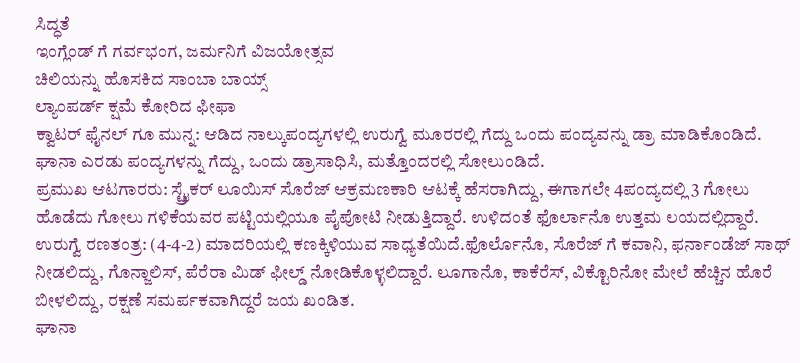ಸಿದ್ಧತೆ
ಇಂಗ್ಲೆಂಡ್ ಗೆ ಗರ್ವಭಂಗ, ಜರ್ಮನಿಗೆ ವಿಜಯೋತ್ಸವ
ಚಿಲಿಯನ್ನು ಹೊಸಕಿದ ಸಾಂಬಾ ಬಾಯ್ಸ್
ಲ್ಯಾಂಪರ್ಡ್ ಕ್ಷಮೆ ಕೋರಿದ ಫೀಫಾ
ಕ್ವಾಟರ್ ಫೈನಲ್ ಗೂ ಮುನ್ನ: ಆಡಿದ ನಾಲ್ಕುಪಂದ್ಯಗಳಲ್ಲಿ ಉರುಗ್ವೆ ಮೂರರಲ್ಲಿ ಗೆದ್ದು ಒಂದು ಪಂದ್ಯವನ್ನು ಡ್ರಾ ಮಾಡಿಕೊಂಡಿದೆ. ಘಾನಾ ಎರಡು ಪಂದ್ಯಗಳನ್ನು ಗೆದ್ದು, ಒಂದು ಡ್ರಾಸಾಧಿಸಿ, ಮತ್ತೊಂದರಲ್ಲಿ ಸೋಲುಂಡಿದೆ.
ಪ್ರಮುಖ ಆಟಗಾರರು: ಸ್ಟ್ರೈಕರ್ ಲೂಯಿಸ್ ಸೊರೆಜ್ ಆಕ್ರಮಣಕಾರಿ ಆಟಕ್ಕೆ ಹೆಸರಾಗಿದ್ದು, ಈಗಾಗಲೇ 4ಪಂದ್ಯದಲ್ಲಿ 3 ಗೋಲು ಹೊಡೆದು ಗೋಲು ಗಳಿಕೆಯವರ ಪಟ್ಟಿಯಲ್ಲಿಯೂ ಪೈಪೋಟಿ ನೀಡುತ್ತಿದ್ದಾರೆ. ಉಳಿದಂತೆ ಫೊರ್ಲಾನೊ ಉತ್ತಮ ಲಯದಲ್ಲಿದ್ದಾರೆ.
ಉರುಗ್ವೆ ರಣತಂತ್ರ: (4-4-2) ಮಾದರಿಯಲ್ಲಿ ಕಣಕ್ಕಿಳಿಯುವ ಸಾಧ್ಯತೆಯಿದೆ.ಫೊರ್ಲೊನೊ, ಸೊರೆಜ್ ಗೆ ಕವಾನಿ, ಫರ್ನಾಂಡೆಜ್ ಸಾಥ್ ನೀಡಲಿದ್ದು, ಗೊನ್ಜಾಲಿಸ್, ಪೆರೆರಾ ಮಿಡ್ ಫೀಲ್ಡ್ ನೋಡಿಕೊಳ್ಳಲಿದ್ದಾರೆ. ಲೂಗಾನೊ, ಕಾಕೆರೆಸ್, ವಿಕ್ಟೊರಿನೋ ಮೇಲೆ ಹೆಚ್ಚಿನ ಹೊರೆ ಬೀಳಲಿದ್ದು, ರಕ್ಷಣೆ ಸಮರ್ಪಕವಾಗಿದ್ದರೆ ಜಯ ಖಂಡಿತ.
ಘಾನಾ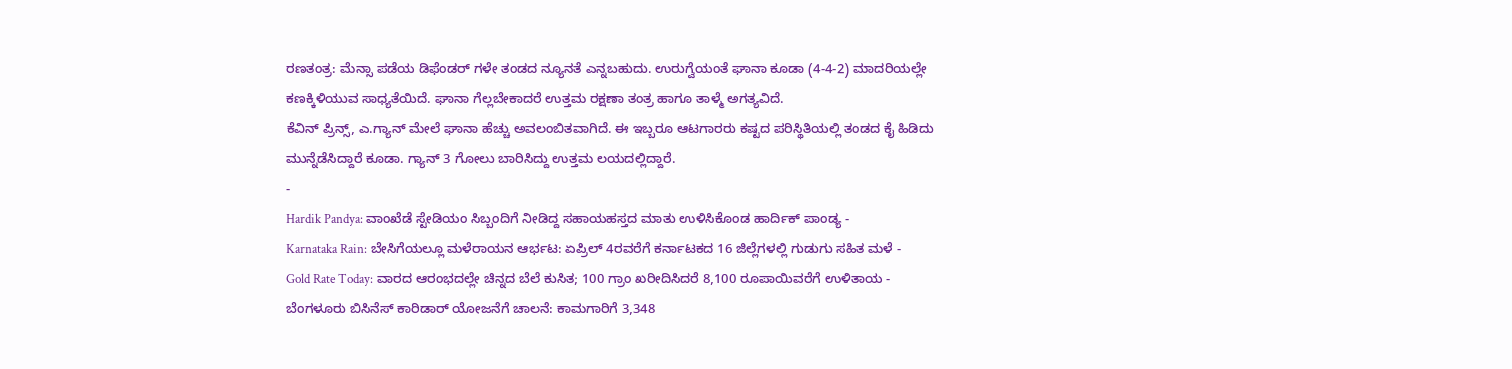ರಣತಂತ್ರ: ಮೆನ್ಸಾ ಪಡೆಯ ಡಿಫೆಂಡರ್ ಗಳೇ ತಂಡದ ನ್ಯೂನತೆ ಎನ್ನಬಹುದು. ಉರುಗ್ವೆಯಂತೆ ಘಾನಾ ಕೂಡಾ (4-4-2) ಮಾದರಿಯಲ್ಲೇ ಕಣಕ್ಕಿಳಿಯುವ ಸಾಧ್ಯತೆಯಿದೆ. ಘಾನಾ ಗೆಲ್ಲಬೇಕಾದರೆ ಉತ್ತಮ ರಕ್ಷಣಾ ತಂತ್ರ ಹಾಗೂ ತಾಳ್ಮೆ ಅಗತ್ಯವಿದೆ.
ಕೆವಿನ್ ಪ್ರಿನ್ಸ್, ಎ.ಗ್ಯಾನ್ ಮೇಲೆ ಘಾನಾ ಹೆಚ್ಚು ಅವಲಂಬಿತವಾಗಿದೆ. ಈ ಇಬ್ಬರೂ ಆಟಗಾರರು ಕಷ್ಟದ ಪರಿಸ್ಥಿತಿಯಲ್ಲಿ ತಂಡದ ಕೈ ಹಿಡಿದು ಮುನ್ನೆಡೆಸಿದ್ದಾರೆ ಕೂಡಾ. ಗ್ಯಾನ್ 3 ಗೋಲು ಬಾರಿಸಿದ್ದು ಉತ್ತಮ ಲಯದಲ್ಲಿದ್ದಾರೆ.
-
Hardik Pandya: ವಾಂಖೆಡೆ ಸ್ಟೇಡಿಯಂ ಸಿಬ್ಬಂದಿಗೆ ನೀಡಿದ್ದ ಸಹಾಯಹಸ್ತದ ಮಾತು ಉಳಿಸಿಕೊಂಡ ಹಾರ್ದಿಕ್ ಪಾಂಡ್ಯ -
Karnataka Rain: ಬೇಸಿಗೆಯಲ್ಲೂ ಮಳೆರಾಯನ ಆರ್ಭಟ: ಏಪ್ರಿಲ್ 4ರವರೆಗೆ ಕರ್ನಾಟಕದ 16 ಜಿಲ್ಲೆಗಳಲ್ಲಿ ಗುಡುಗು ಸಹಿತ ಮಳೆ -
Gold Rate Today: ವಾರದ ಆರಂಭದಲ್ಲೇ ಚಿನ್ನದ ಬೆಲೆ ಕುಸಿತ; 100 ಗ್ರಾಂ ಖರೀದಿಸಿದರೆ 8,100 ರೂಪಾಯಿವರೆಗೆ ಉಳಿತಾಯ -
ಬೆಂಗಳೂರು ಬಿಸಿನೆಸ್ ಕಾರಿಡಾರ್ ಯೋಜನೆಗೆ ಚಾಲನೆ: ಕಾಮಗಾರಿಗೆ 3,348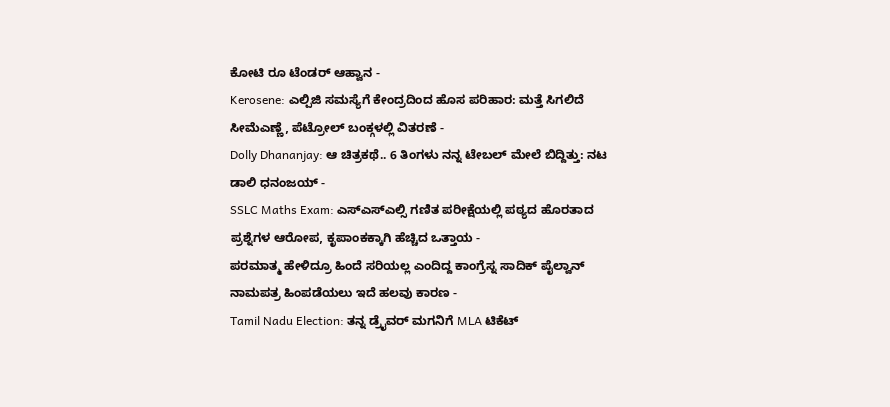ಕೋಟಿ ರೂ ಟೆಂಡರ್ ಆಹ್ವಾನ -
Kerosene: ಎಲ್ಪಿಜಿ ಸಮಸ್ಯೆಗೆ ಕೇಂದ್ರದಿಂದ ಹೊಸ ಪರಿಹಾರ: ಮತ್ತೆ ಸಿಗಲಿದೆ ಸೀಮೆಎಣ್ಣೆ, ಪೆಟ್ರೋಲ್ ಬಂಕ್ಗಳಲ್ಲಿ ವಿತರಣೆ -
Dolly Dhananjay: ಆ ಚಿತ್ರಕಥೆ.. 6 ತಿಂಗಳು ನನ್ನ ಟೇಬಲ್ ಮೇಲೆ ಬಿದ್ದಿತ್ತು: ನಟ ಡಾಲಿ ಧನಂಜಯ್ -
SSLC Maths Exam: ಎಸ್ಎಸ್ಎಲ್ಸಿ ಗಣಿತ ಪರೀಕ್ಷೆಯಲ್ಲಿ ಪಠ್ಯದ ಹೊರತಾದ ಪ್ರಶ್ನೆಗಳ ಆರೋಪ, ಕೃಪಾಂಕಕ್ಕಾಗಿ ಹೆಚ್ಚಿದ ಒತ್ತಾಯ -
ಪರಮಾತ್ಮ ಹೇಳಿದ್ರೂ ಹಿಂದೆ ಸರಿಯಲ್ಲ ಎಂದಿದ್ದ ಕಾಂಗ್ರೆಸ್ನ ಸಾದಿಕ್ ಪೈಲ್ವಾನ್ ನಾಮಪತ್ರ ಹಿಂಪಡೆಯಲು ಇದೆ ಹಲವು ಕಾರಣ -
Tamil Nadu Election: ತನ್ನ ಡ್ರೈವರ್ ಮಗನಿಗೆ MLA ಟಿಕೆಟ್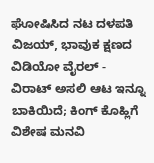ಘೋಷಿಸಿದ ನಟ ದಳಪತಿ ವಿಜಯ್, ಭಾವುಕ ಕ್ಷಣದ ವಿಡಿಯೋ ವೈರಲ್ -
ವಿರಾಟ್ ಅಸಲಿ ಆಟ ಇನ್ನೂ ಬಾಕಿಯಿದೆ; ಕಿಂಗ್ ಕೊಹ್ಲಿಗೆ ವಿಶೇಷ ಮನವಿ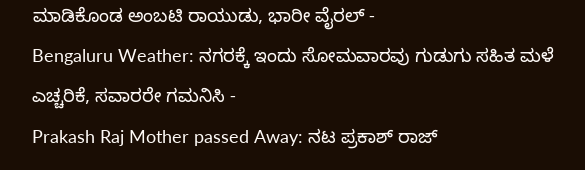ಮಾಡಿಕೊಂಡ ಅಂಬಟಿ ರಾಯುಡು, ಭಾರೀ ವೈರಲ್ -
Bengaluru Weather: ನಗರಕ್ಕೆ ಇಂದು ಸೋಮವಾರವು ಗುಡುಗು ಸಹಿತ ಮಳೆ ಎಚ್ಚರಿಕೆ, ಸವಾರರೇ ಗಮನಿಸಿ -
Prakash Raj Mother passed Away: ನಟ ಪ್ರಕಾಶ್ ರಾಜ್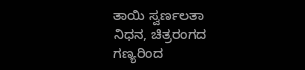ತಾಯಿ ಸ್ವರ್ಣಲತಾ ನಿಧನ, ಚಿತ್ರರಂಗದ ಗಣ್ಯರಿಂದ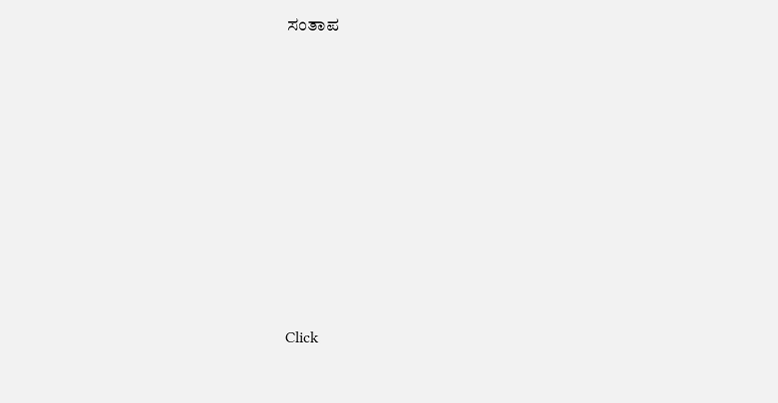ಸಂತಾಪ












Click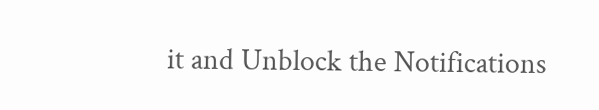it and Unblock the Notifications